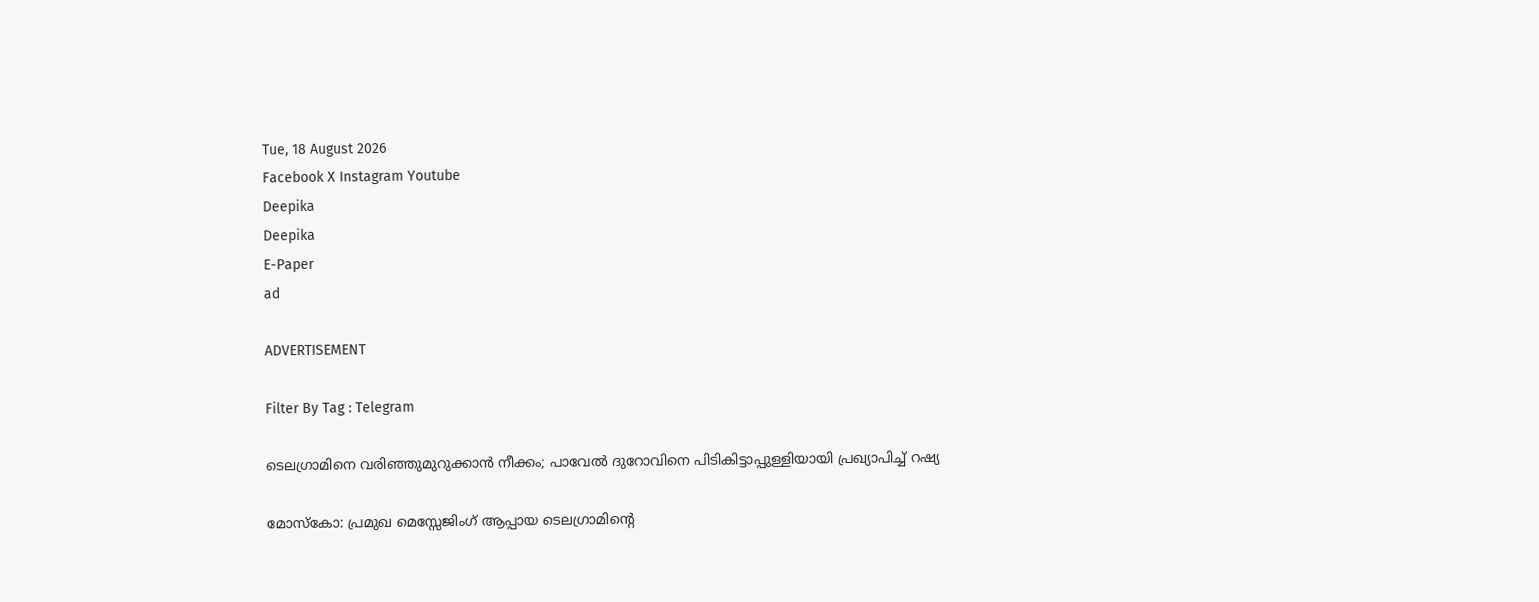Tue, 18 August 2026
Facebook X Instagram Youtube
Deepika
Deepika
E-Paper
ad

ADVERTISEMENT

Filter By Tag : Telegram

ടെലഗ്രാമിനെ വരിഞ്ഞുമുറുക്കാൻ നീക്കം; പാവേൽ ദുറോവിനെ പിടികിട്ടാപ്പുള്ളിയായി പ്രഖ്യാപിച്ച് റഷ്യ

മോസ്കോ: പ്രമുഖ മെസ്സേജിംഗ് ആപ്പായ ടെലഗ്രാമിന്‍റെ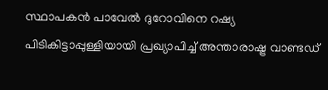സ്ഥാപകൻ പാവേൽ ദുറോവിനെ റഷ്യ പിടികിട്ടാപ്പുള്ളിയായി പ്രഖ്യാപിച്ച് അന്താരാഷ്ട്ര വാണ്ടഡ്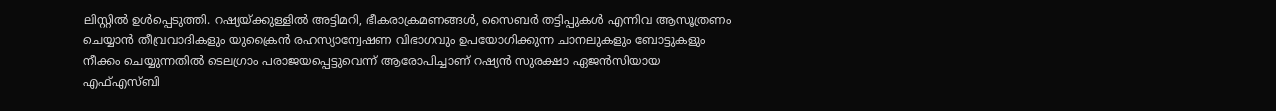ലിസ്റ്റിൽ ഉൾപ്പെടുത്തി. റഷ്യയ്ക്കുള്ളിൽ അട്ടിമറി, ഭീകരാക്രമണങ്ങൾ, സൈബർ തട്ടിപ്പുകൾ എന്നിവ ആസൂത്രണം ചെയ്യാൻ തീവ്രവാദികളും യുക്രൈൻ രഹസ്യാന്വേഷണ വിഭാഗവും ഉപയോഗിക്കുന്ന ചാനലുകളും ബോട്ടുകളും നീക്കം ചെയ്യുന്നതിൽ ടെലഗ്രാം പരാജയപ്പെട്ടുവെന്ന് ആരോപിച്ചാണ് റഷ്യൻ സുരക്ഷാ ഏജൻസിയായ എഫ്എസ്ബി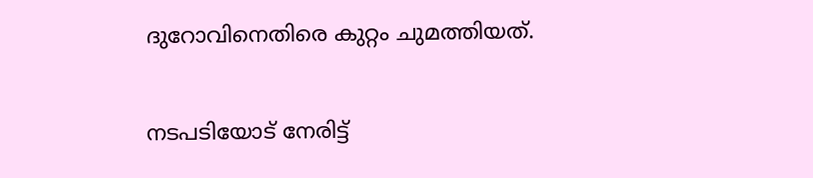ദുറോവിനെതിരെ കുറ്റം ചുമത്തിയത്.

നടപടിയോട് നേരിട്ട്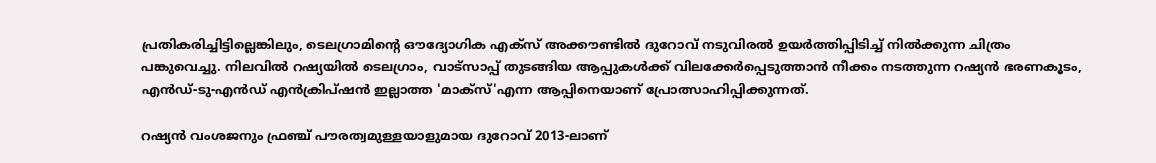പ്രതികരിച്ചിട്ടില്ലെങ്കിലും, ടെലഗ്രാമിന്‍റെ ഔദ്യോഗിക എക്സ് അക്കൗണ്ടിൽ ദുറോവ് നടുവിരൽ ഉയർത്തിപ്പിടിച്ച് നിൽക്കുന്ന ചിത്രം പങ്കുവെച്ചു. നിലവിൽ റഷ്യയിൽ ടെലഗ്രാം, വാട്സാപ്പ് തുടങ്ങിയ ആപ്പുകൾക്ക് വിലക്കേർപ്പെടുത്താൻ നീക്കം നടത്തുന്ന റഷ്യൻ ഭരണകൂടം, എൻഡ്-ടു-എൻഡ് എൻക്രിപ്ഷൻ ഇല്ലാത്ത 'മാക്സ്'എന്ന ആപ്പിനെയാണ് പ്രോത്സാഹിപ്പിക്കുന്നത്.

റഷ്യൻ വംശജനും ഫ്രഞ്ച് പൗരത്വമുള്ളയാളുമായ ദുറോവ് 2013-ലാണ്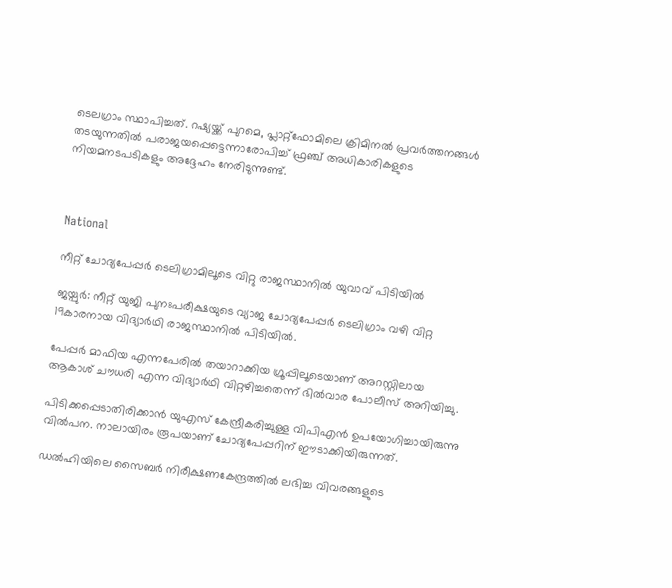ടെലഗ്രാം സ്ഥാപിച്ചത്. റഷ്യയ്ക്ക് പുറമെ, പ്ലാറ്റ്‌ഫോമിലെ ക്രിമിനൽ പ്രവർത്തനങ്ങൾ തടയുന്നതിൽ പരാജയപ്പെട്ടെന്നാരോപിച്ച് ഫ്രഞ്ച് അധികാരികളുടെ നിയമനടപടികളും അദ്ദേഹം നേരിടുന്നുണ്ട്.



National

നീറ്റ് ചോദ്യപേപ്പര്‍ ടെലിഗ്രാമിലൂടെ വിറ്റു രാജസ്ഥാനിൽ യുവാവ് പിടിയില്‍

ജയ്പുര്‍: നീറ്റ് യുജി പുനഃപരീക്ഷയുടെ വ്യാജ ചോദ്യപേപ്പര്‍ ടെലിഗ്രാം വഴി വിറ്റ 19കാരനായ വിദ്യാർഥി രാജസ്ഥാനിൽ പിടിയിൽ.

പേപ്പര്‍ മാഫിയ എന്നപേരിൽ തയാറാക്കിയ ഗ്രൂപ്പിലൂടെയാണ് അറസ്റ്റിലായ ആകാശ് ചൗധരി എന്ന വിദ്യാർഥി വിറ്റഴിച്ചതെന്ന് ഭില്‍വാര പോലീസ് അറിയിച്ചു.

പിടിക്കപ്പെടാതിരിക്കാൻ യുഎസ് കേന്ദ്രീകരിച്ചുള്ള വിപിഎന്‍ ഉപയോഗിച്ചായിരുന്നു വില്‍പന. നാലായിരം രൂപയാണ് ചോദ്യപേപ്പറിന് ഈടാക്കിയിരുന്നത്.

ഡൽഹിയിലെ സൈബർ നിരീക്ഷണകേന്ദ്രത്തിൽ ലഭിച്ച വിവരങ്ങളുടെ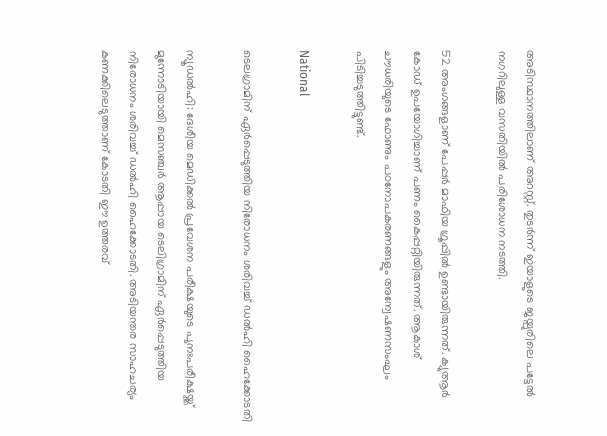അടിസ്ഥാനത്തിലാണ് അറസ്റ്റ്. തുടർന്ന് ഇയാളുടെ ജയ്പുരിലെ പട്ടേല്‍ നഗറിലുള്ള വസതിയില്‍ പരിശോധന നടത്തി.

52 അംഗങ്ങളാണ് പേപ്പര്‍ മാഫിയ ഗ്രൂപ്പിൽ ഉണ്ടായിരുന്നത്. ക്യുആര്‍ കോഡ് ഉപയോഗിച്ചാണ് പണം കൈപ്പറ്റിയിരുന്നത്. ആകാശ് ചൗധരിയുടെ ‍ഫോണും പഠനോപകരണങ്ങളും അന്വേഷണസംഘം പിടിച്ചടുത്തിട്ടുണ്ട്.

National

ടെലഗ്രാമിന് ഏർപ്പെടുത്തിയ നിരോധനം ശരിവച്ച് ഡൽഹി ഹൈക്കോടതി

ന്യൂഡൽഹി: ദേശീയ മെഡിക്കൽ പ്രവേശന പരീക്ഷയുടെ പുനഃപരീക്ഷയ്ക്ക് മുന്നോടിയായി മെസഞ്ചർ ആപ്പായ ടെലിഗ്രാമിന് ഏർപ്പെടുത്തിയ നിരോധനം ശരിവച്ച് ഡൽഹി ഹൈക്കോടതി. അടിയന്തര സാഹചര്യം കണക്കിലെടുത്താണ് കോടതി ഈ ഉത്തരവ്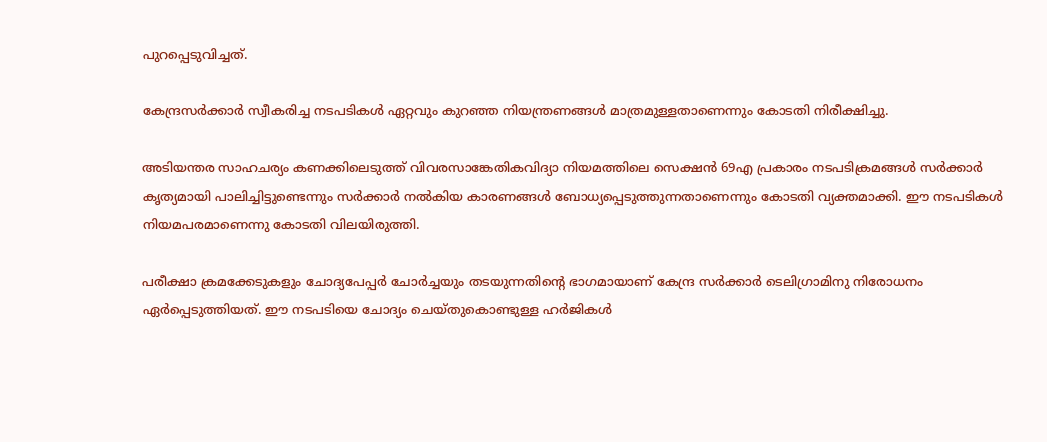പുറപ്പെടുവിച്ചത്.

കേന്ദ്രസർക്കാർ സ്വീകരിച്ച നടപടികൾ ഏറ്റവും കുറഞ്ഞ നിയന്ത്രണങ്ങൾ മാത്രമുള്ളതാണെന്നും കോടതി നിരീക്ഷിച്ചു.

അടിയന്തര സാഹചര്യം കണക്കിലെടുത്ത് വിവരസാങ്കേതികവിദ്യാ നിയമത്തിലെ സെക്ഷൻ 69എ പ്രകാരം നടപടിക്രമങ്ങൾ സർക്കാർ കൃത്യമായി പാലിച്ചിട്ടുണ്ടെന്നും സർക്കാർ നൽകിയ കാരണങ്ങൾ ബോധ്യപ്പെടുത്തുന്നതാണെന്നും കോടതി വ്യക്തമാക്കി. ഈ നടപടികൾ നിയമപരമാണെന്നു കോടതി വിലയിരുത്തി.

പരീക്ഷാ ക്രമക്കേടുകളും ചോദ്യപേപ്പർ ചോർച്ചയും തടയുന്നതിന്‍റെ ഭാഗമായാണ് കേന്ദ്ര സർക്കാർ ടെലിഗ്രാമിനു നിരോധനം ഏർപ്പെടുത്തിയത്. ഈ നടപടിയെ ചോദ്യം ചെയ്തുകൊണ്ടുള്ള ഹർജികൾ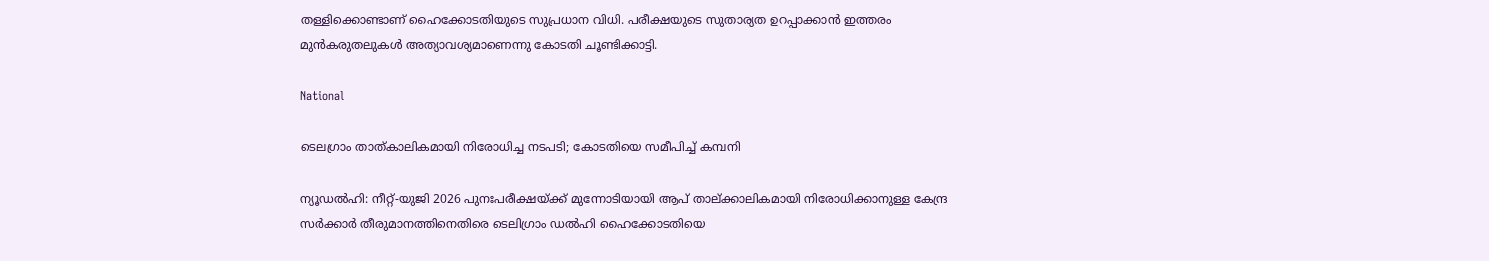തള്ളിക്കൊണ്ടാണ് ഹൈക്കോടതിയുടെ സുപ്രധാന വിധി. പരീക്ഷയുടെ സുതാര്യത ഉറപ്പാക്കാൻ ഇത്തരം മുൻകരുതലുകൾ അത്യാവശ്യമാണെന്നു കോടതി ചൂണ്ടിക്കാട്ടി.

National

ടെലഗ്രാം താത്കാലികമായി നിരോധിച്ച നടപടി; കോടതിയെ സമീപിച്ച് കമ്പനി

ന്യൂഡൽഹി: നീറ്റ്-യുജി 2026 പുനഃപരീക്ഷയ്ക്ക് മുന്നോടിയായി ആപ് താല്ക്കാലികമായി നിരോധിക്കാനുള്ള കേന്ദ്ര സർക്കാർ തീരുമാനത്തിനെതിരെ ടെലിഗ്രാം ഡൽഹി ഹൈക്കോടതിയെ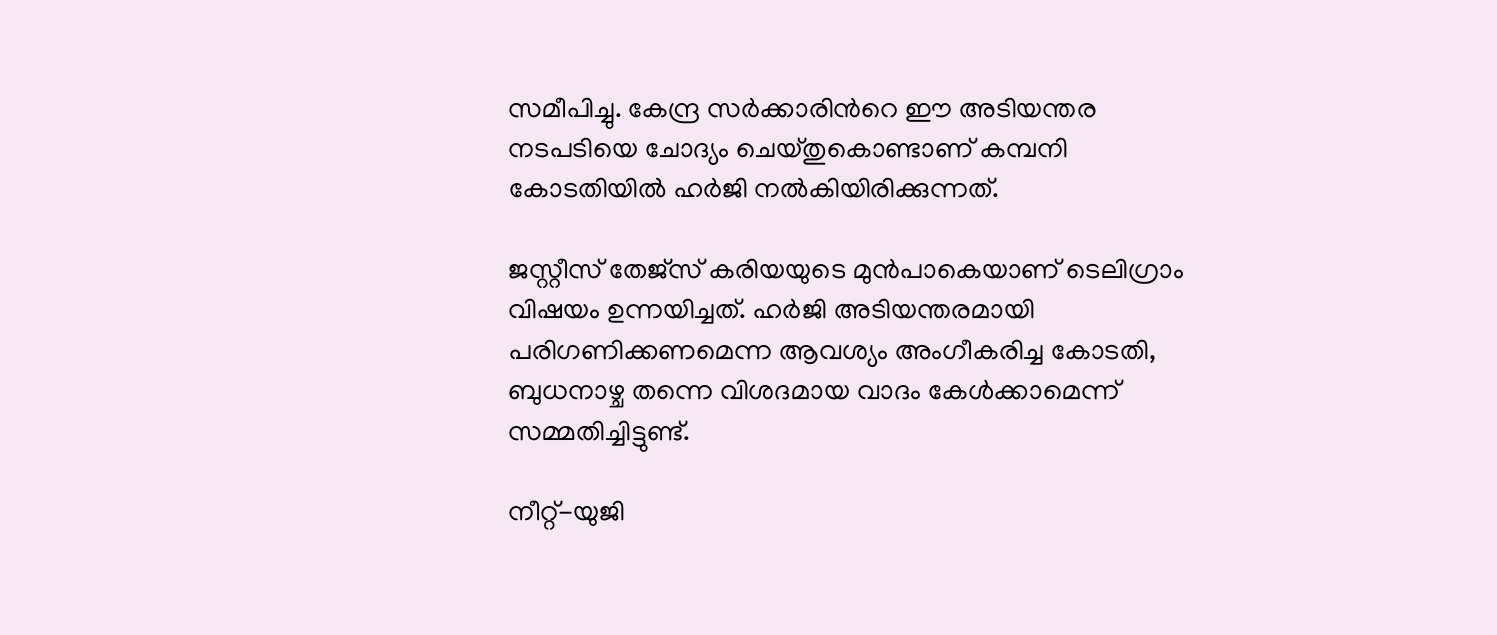സമീപിച്ചു. കേന്ദ്ര സർക്കാരിന്‍റെ ഈ അടിയന്തര നടപടിയെ ചോദ്യം ചെയ്തുകൊണ്ടാണ് കമ്പനി കോടതിയിൽ ഹർജി നൽകിയിരിക്കുന്നത്.

ജസ്റ്റീസ് തേജ്സ് കരിയയുടെ മുൻപാകെയാണ് ടെലിഗ്രാം വിഷയം ഉന്നയിച്ചത്. ഹർജി അടിയന്തരമായി പരിഗണിക്കണമെന്ന ആവശ്യം അംഗീകരിച്ച കോടതി, ബുധനാഴ്ച തന്നെ വിശദമായ വാദം കേൾക്കാമെന്ന് സമ്മതിച്ചിട്ടുണ്ട്.

നീറ്റ്-യുജി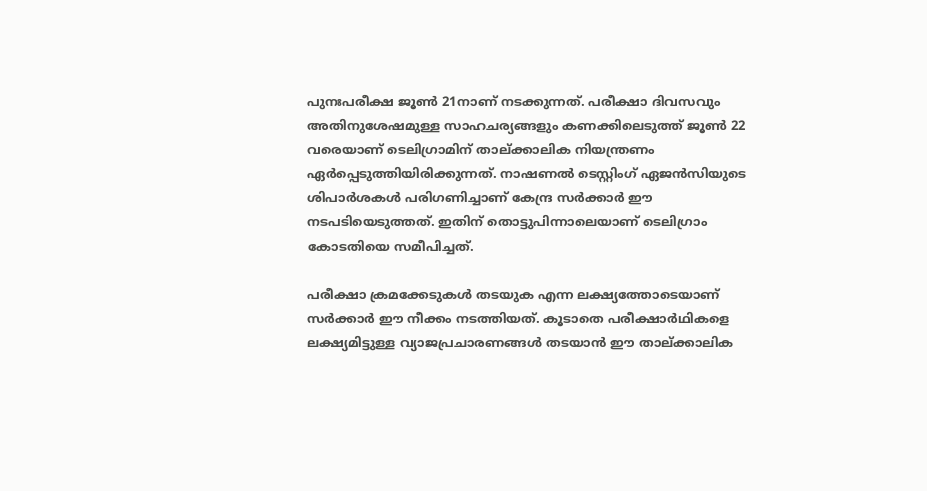പുനഃപരീക്ഷ ജൂൺ 21നാണ് നടക്കുന്നത്. പരീക്ഷാ ദിവസവും അതിനുശേഷമുള്ള സാഹചര്യങ്ങളും കണക്കിലെടുത്ത് ജൂൺ 22 വരെയാണ് ടെലിഗ്രാമിന് താല്ക്കാലിക നിയന്ത്രണം ഏർപ്പെടുത്തിയിരിക്കുന്നത്. നാഷണൽ ടെസ്റ്റിംഗ് ഏജൻസിയുടെ ശിപാർശകൾ പരിഗണിച്ചാണ് കേന്ദ്ര സർക്കാർ ഈ നടപടിയെടുത്തത്. ഇതിന് തൊട്ടുപിന്നാലെയാണ് ടെലിഗ്രാം കോടതിയെ സമീപിച്ചത്.

പരീക്ഷാ ക്രമക്കേടുകൾ തടയുക എന്ന ലക്ഷ്യത്തോടെയാണ് സർക്കാർ ഈ നീക്കം നടത്തിയത്. കൂടാതെ പരീക്ഷാർഥികളെ ലക്ഷ്യമിട്ടുള്ള വ്യാജപ്രചാരണങ്ങൾ തടയാൻ ഈ താല്ക്കാലിക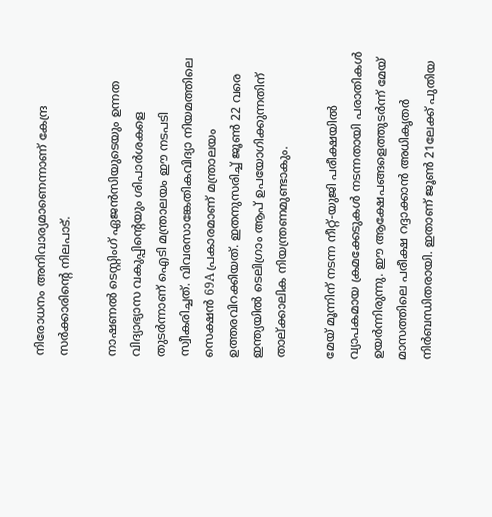നിരോധനം അനിവാര്യമാണെന്നാണ് കേന്ദ്ര സർക്കാരിന്‍റെ നിലപാട്.

നാഷണൽ ടെസ്റ്റിംഗ് ഏജൻസിയുടെയും ഉന്നത വിദ്യാഭ്യാസ വകുപ്പിന്‍റെയും ശിപാർശകളെ തുടർന്നാണ് ഐടി മന്ത്രാലയം ഈ നടപടി സ്വീകരിച്ചത്. വിവരസാങ്കേതികവിദ്യാ നിയമത്തിലെ സെക്ഷൻ 69A പ്രകാരമാണ് മന്ത്രാലയം ഉത്തരവിറക്കിയത്. ഇതനുസരിച്ച് ജൂൺ 22 വരെ ഇന്ത്യയിൽ ടെലിഗ്രാം ആപ് ഉപയോഗിക്കുന്നതിന് താല്ക്കാലിക നിയന്ത്രണമുണ്ടാകും.

മേയ് മൂന്നിന് നടന്ന നീറ്റ്-യുജി പരീക്ഷയിൽ വ്യാപകമായ ക്രമക്കേടുകൾ നടന്നതായി പരാതികൾ ഉയർന്നിരുന്നു. ഈ ആക്ഷേപങ്ങളെത്തുടർന്ന് മേയ് മാസത്തിലെ പരീക്ഷ റദ്ദാക്കാൻ അധികൃതർ നിർബന്ധിതരായി. ഇതാണ് ജൂൺ 21ലേക്ക് പുതിയ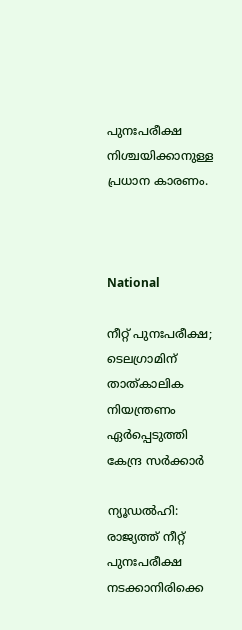പുനഃപരീക്ഷ നിശ്ചയിക്കാനുള്ള പ്രധാന കാരണം.



National

നീറ്റ് പുനഃപരീക്ഷ; ടെലഗ്രാമിന് താത്കാലിക നിയന്ത്രണം ഏർപ്പെടുത്തി കേന്ദ്ര സർക്കാർ

ന്യൂഡൽഹി: രാജ്യത്ത് നീറ്റ് പുനഃപരീക്ഷ നടക്കാനിരിക്കെ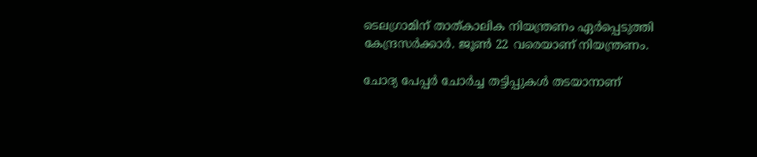ടെലഗ്രാമിന് താത്കാലിക നിയന്ത്രണം ഏര്‍പ്പെടുത്തി കേന്ദ്രസർക്കാർ. ജൂൺ 22 വരെയാണ് നിയന്ത്രണം.

ചോദ്യ പേപ്പർ ചോര്‍ച്ച തട്ടിപ്പുകൾ തടയാനാണ്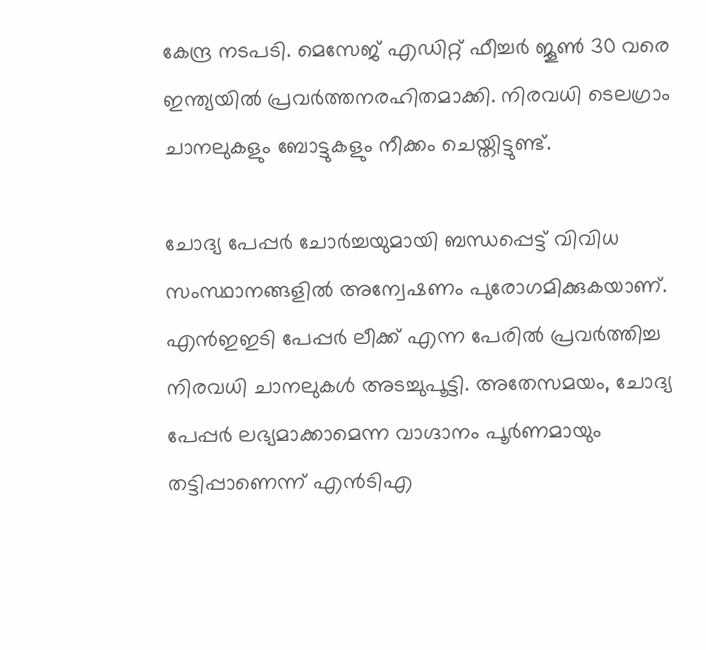കേന്ദ്ര നടപടി. മെസേജ് എഡിറ്റ് ഫീച്ചർ ജൂൺ 30 വരെ ഇന്ത്യയിൽ പ്രവർത്തനരഹിതമാക്കി. നിരവധി ടെലഗ്രാം ചാനലുകളും ബോട്ടുകളും നീക്കം ചെയ്തിട്ടുണ്ട്.

ചോദ്യ പേപ്പര്‍ ചോര്‍ച്ചയുമായി ബന്ധപ്പെട്ട് വിവിധ സംസ്ഥാനങ്ങളിൽ അന്വേഷണം പുരോഗമിക്കുകയാണ്. എന്‍ഇഇടി പേപ്പർ ലീക്ക് എന്ന പേരിൽ പ്രവർത്തിച്ച നിരവധി ചാനലുകൾ അടച്ചുപൂട്ടി. അതേസമയം, ചോദ്യ പേപ്പർ ലഭ്യമാക്കാമെന്ന വാഗ്ദാനം പൂർണമായും തട്ടിപ്പാണെന്ന് എന്‍ടിഎ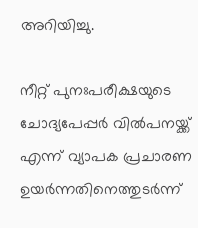അറിയിച്ചു.

നീറ്റ് പുനഃപരീക്ഷയുടെ ചോദ്യപേപ്പർ വിൽപനയ്ക്ക് എന്ന് വ്യാപക പ്രചാരണ ഉയർന്നതിനെത്തുടർന്ന്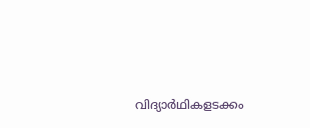വിദ്യാർഥികളടക്കം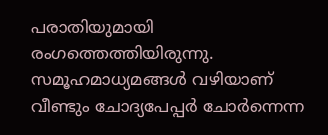പരാതിയുമായി രംഗത്തെത്തിയിരുന്നു. സമൂഹമാധ്യമങ്ങൾ വഴിയാണ് വീണ്ടും ചോദ്യപേപ്പർ ചോർന്നെന്ന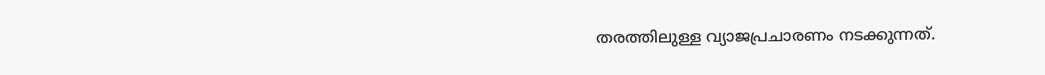തരത്തിലുള്ള വ്യാജപ്രചാരണം നടക്കുന്നത്.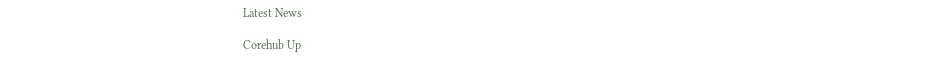Latest News

Corehub Up